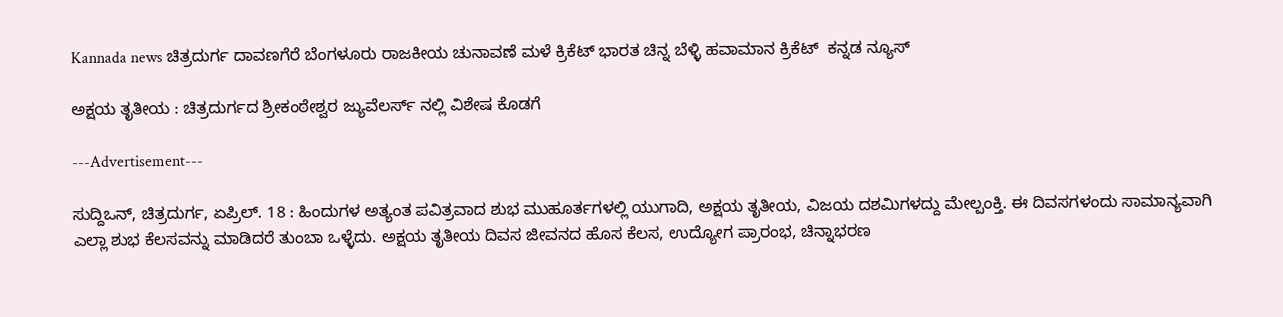Kannada news ಚಿತ್ರದುರ್ಗ ದಾವಣಗೆರೆ ಬೆಂಗಳೂರು ರಾಜಕೀಯ ಚುನಾವಣೆ ಮಳೆ ಕ್ರಿಕೆಟ್ ಭಾರತ ಚಿನ್ನ ಬೆಳ್ಳಿ ಹವಾಮಾನ ಕ್ರಿಕೆಟ್  ಕನ್ನಡ ನ್ಯೂಸ್

ಅಕ್ಷಯ ತೃತೀಯ : ಚಿತ್ರದುರ್ಗದ ಶ್ರೀಕಂಠೇಶ್ವರ ಜ್ಯುವೆಲರ್ಸ್ ನಲ್ಲಿ ವಿಶೇಷ ಕೊಡಗೆ

---Advertisement---

ಸುದ್ದಿಒನ್, ಚಿತ್ರದುರ್ಗ, ಏಪ್ರಿಲ್. 18 : ಹಿಂದುಗಳ ಅತ್ಯಂತ ಪವಿತ್ರವಾದ ಶುಭ ಮುಹೂರ್ತಗಳಲ್ಲಿ ಯುಗಾದಿ, ಅಕ್ಷಯ ತೃತೀಯ, ವಿಜಯ ದಶಮಿಗಳದ್ದು ಮೇಲ್ಪಂಕ್ತಿ. ಈ ದಿವಸಗಳಂದು ಸಾಮಾನ್ಯವಾಗಿ ಎಲ್ಲಾ ಶುಭ ಕೆಲಸವನ್ನು ಮಾಡಿದರೆ ತುಂಬಾ ಒಳ್ಳೆದು. ಅಕ್ಷಯ ತೃತೀಯ ದಿವಸ ಜೀವನದ ಹೊಸ ಕೆಲಸ, ಉದ್ಯೋಗ ಪ್ರಾರಂಭ, ಚಿನ್ನಾಭರಣ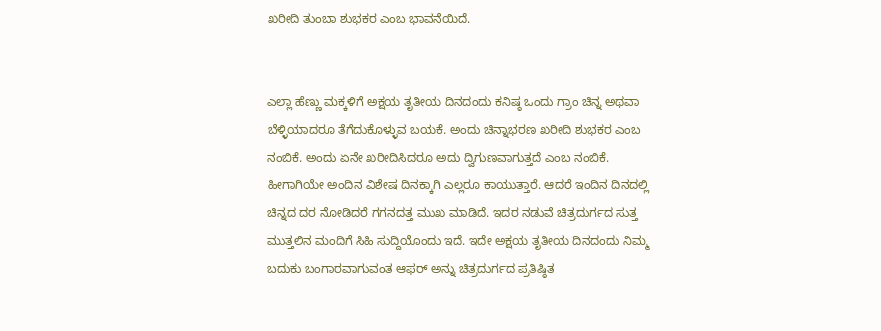ಖರೀದಿ ತುಂಬಾ ಶುಭಕರ ಎಂಬ ಭಾವನೆಯಿದೆ.


ಎಲ್ಲಾ ಹೆಣ್ಣು ಮಕ್ಕಳಿಗೆ ಅಕ್ಷಯ ತೃತೀಯ ದಿನದಂದು ಕನಿಷ್ಠ ಒಂದು ಗ್ರಾಂ ಚಿನ್ನ ಅಥವಾ ಬೆಳ್ಳಿಯಾದರೂ ತೆಗೆದುಕೊಳ್ಳುವ ಬಯಕೆ. ಅಂದು ಚಿನ್ನಾಭರಣ ಖರೀದಿ ಶುಭಕರ ಎಂಬ ನಂಬಿಕೆ. ಅಂದು ಏನೇ ಖರೀದಿಸಿದರೂ ಅದು ದ್ವಿಗುಣವಾಗುತ್ತದೆ ಎಂಬ ನಂಬಿಕೆ. ಹೀಗಾಗಿಯೇ ಅಂದಿನ ವಿಶೇಷ ದಿನಕ್ಕಾಗಿ ಎಲ್ಲರೂ ಕಾಯುತ್ತಾರೆ. ಆದರೆ ಇಂದಿನ ದಿನದಲ್ಲಿ ಚಿನ್ನದ ದರ ನೋಡಿದರೆ ಗಗನದತ್ತ ಮುಖ ಮಾಡಿದೆ. ಇದರ ನಡುವೆ ಚಿತ್ರದುರ್ಗದ ಸುತ್ತ ಮುತ್ತಲಿನ ಮಂದಿಗೆ ಸಿಹಿ ಸುದ್ದಿಯೊಂದು ಇದೆ. ಇದೇ ಅಕ್ಷಯ ತೃತೀಯ ದಿನದಂದು ನಿಮ್ಮ ಬದುಕು ಬಂಗಾರವಾಗುವಂತ ಆಫರ್ ಅನ್ನು ಚಿತ್ರದುರ್ಗದ ಪ್ರತಿಷ್ಠಿತ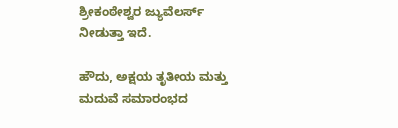ಶ್ರೀಕಂಠೇಶ್ವರ ಜ್ಯುವೆಲರ್ಸ್ ನೀಡುತ್ತಾ ಇದೆ.

ಹೌದು, ಅಕ್ಷಯ ತೃತೀಯ ಮತ್ತು ಮದುವೆ ಸಮಾರಂಭದ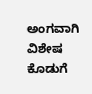ಅಂಗವಾಗಿ ವಿಶೇಷ ಕೊಡುಗೆ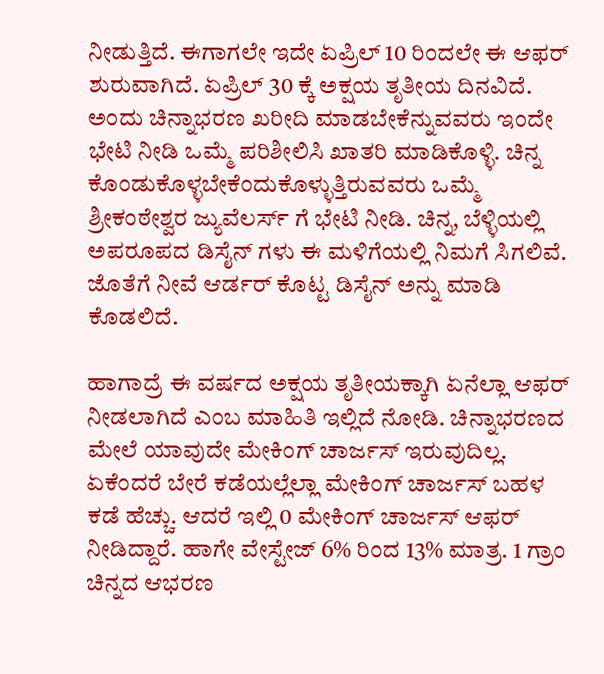ನೀಡುತ್ತಿದೆ. ಈಗಾಗಲೇ ಇದೇ ಏಪ್ರಿಲ್ 10 ರಿಂದಲೇ ಈ ಆಫರ್ ಶುರುವಾಗಿದೆ. ಏಪ್ರಿಲ್ 30 ಕ್ಕೆ ಅಕ್ಷಯ ತೃತೀಯ ದಿನವಿದೆ. ಅಂದು ಚಿನ್ನಾಭರಣ ಖರೀದಿ ಮಾಡಬೇಕೆನ್ನುವವರು ಇಂದೇ ಭೇಟಿ ನೀಡಿ ಒಮ್ಮೆ ಪರಿಶೀಲಿಸಿ ಖಾತರಿ ಮಾಡಿಕೊಳ್ಳಿ. ಚಿನ್ನ ಕೊಂಡುಕೊಳ್ಳಬೇಕೆಂದುಕೊಳ್ಳುತ್ತಿರುವವರು ಒಮ್ಮೆ ಶ್ರೀಕಂಠೇಶ್ವರ ಜ್ಯುವೆಲರ್ಸ್ ಗೆ ಭೇಟಿ ನೀಡಿ. ಚಿನ್ನ, ಬೆಳ್ಳಿಯಲ್ಲಿ ಅಪರೂಪದ ಡಿಸೈನ್ ಗಳು ಈ ಮಳಿಗೆಯಲ್ಲಿ ನಿಮಗೆ ಸಿಗಲಿವೆ. ಜೊತೆಗೆ ನೀವೆ ಆರ್ಡರ್ ಕೊಟ್ಟ ಡಿಸೈನ್ ಅನ್ನು ಮಾಡಿ ಕೊಡಲಿದೆ.

ಹಾಗಾದ್ರೆ ಈ ವರ್ಷದ ಅಕ್ಷಯ ತೃತೀಯಕ್ಕಾಗಿ ಏನೆಲ್ಲಾ ಆಫರ್ ನೀಡಲಾಗಿದೆ ಎಂಬ ಮಾಹಿತಿ ಇಲ್ಲಿದೆ ನೋಡಿ. ಚಿನ್ನಾಭರಣದ ಮೇಲೆ ಯಾವುದೇ ಮೇಕಿಂಗ್ ಚಾರ್ಜಸ್ ಇರುವುದಿಲ್ಲ. ಏಕೆಂದರೆ ಬೇರೆ ಕಡೆಯಲ್ಲೆಲ್ಲಾ ಮೇಕಿಂಗ್ ಚಾರ್ಜಸ್ ಬಹಳ ಕಡೆ ಹೆಚ್ಚು. ಆದರೆ ಇಲ್ಲಿ 0 ಮೇಕಿಂಗ್ ಚಾರ್ಜಸ್ ಆಫರ್ ನೀಡಿದ್ದಾರೆ. ಹಾಗೇ ವೇಸ್ಟೇಜ್ 6% ರಿಂದ 13% ಮಾತ್ರ. 1 ಗ್ರಾಂ ಚಿನ್ನದ ಆಭರಣ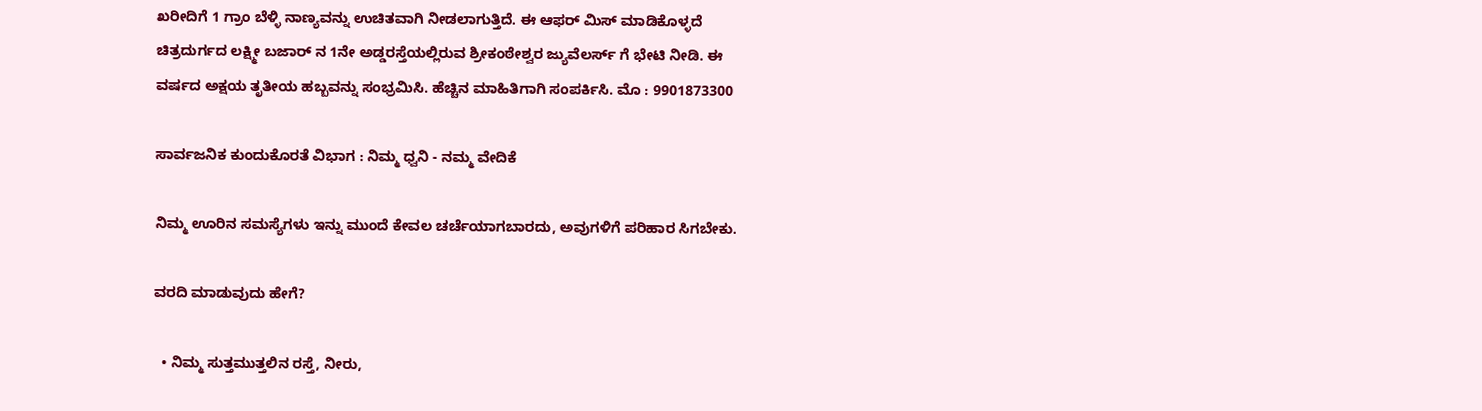ಖರೀದಿಗೆ 1 ಗ್ರಾಂ ಬೆಳ್ಳಿ ನಾಣ್ಯವನ್ನು ಉಚಿತವಾಗಿ ನೀಡಲಾಗುತ್ತಿದೆ. ಈ ಆಫರ್ ಮಿಸ್ ಮಾಡಿಕೊಳ್ಳದೆ ಚಿತ್ರದುರ್ಗದ ಲಕ್ಷ್ಮೀ ಬಜಾರ್ ನ 1ನೇ ಅಡ್ಡರಸ್ತೆಯಲ್ಲಿರುವ ಶ್ರೀಕಂಠೇಶ್ವರ ಜ್ಯುವೆಲರ್ಸ್ ಗೆ ಭೇಟಿ ನೀಡಿ. ಈ ವರ್ಷದ ಅಕ್ಷಯ ತೃತೀಯ ಹಬ್ಬವನ್ನು ಸಂಭ್ರಮಿಸಿ. ಹೆಚ್ಚಿನ ಮಾಹಿತಿಗಾಗಿ ಸಂಪರ್ಕಿಸಿ. ಮೊ : 9901873300

ಸಾರ್ವಜನಿಕ ಕುಂದುಕೊರತೆ ವಿಭಾಗ : ನಿಮ್ಮ ಧ್ವನಿ - ನಮ್ಮ ವೇದಿಕೆ

ನಿಮ್ಮ ಊರಿನ ಸಮಸ್ಯೆಗಳು ಇನ್ನು ಮುಂದೆ ಕೇವಲ ಚರ್ಚೆಯಾಗಬಾರದು, ಅವುಗಳಿಗೆ ಪರಿಹಾರ ಸಿಗಬೇಕು.

ವರದಿ ಮಾಡುವುದು ಹೇಗೆ?

  • ನಿಮ್ಮ ಸುತ್ತಮುತ್ತಲಿನ ರಸ್ತೆ, ನೀರು,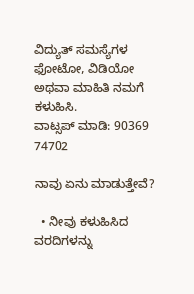ವಿದ್ಯುತ್ ಸಮಸ್ಯೆಗಳ ಫೋಟೋ, ವಿಡಿಯೋ ಅಥವಾ ಮಾಹಿತಿ ನಮಗೆ ಕಳುಹಿಸಿ.
ವಾಟ್ಸಪ್ ಮಾಡಿ: 90369 74702

ನಾವು ಏನು ಮಾಡುತ್ತೇವೆ?

  • ನೀವು ಕಳುಹಿಸಿದ ವರದಿಗಳನ್ನು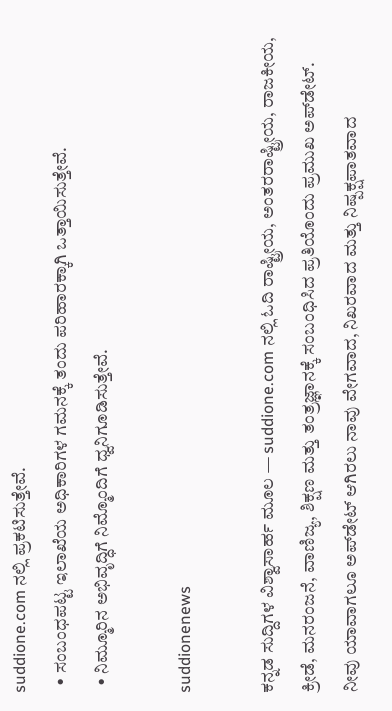suddione.com ನಲ್ಲಿ ಪ್ರಕಟಿಸುತ್ತೇವೆ.
  • ಸಂಬಂಧಪಟ್ಟ ಇಲಾಖೆಯ ಅಧಿಕಾರಿಗಳ ಗಮನಕ್ಕೆ ತಂದು ಪರಿಹಾರಕ್ಕಾಗಿ ಒತ್ತಾಯಿಸುತ್ತೇವೆ.
  • ನಿಮ್ಮೂರಿನ ಅಭಿವೃದ್ಧಿಗೆ ನಿಮ್ಮೊಂದಿಗೆ ಧ್ವನಿಗೂಡಿಸುತ್ತೇವೆ.

suddionenews

ಕನ್ನಡ ಸುದ್ದಿಗಳ ವಿಶ್ವಾಸಾರ್ಹ ಮೂಲ — suddione.com ನಲ್ಲಿ ಓದಿ ರಾಷ್ಟ್ರೀಯ, ಅಂತರರಾಷ್ಟ್ರೀಯ, ರಾಜಕೀಯ, ಕ್ರೀಡೆ, ಮನರಂಜನೆ, ವಾಣಿಜ್ಯ, ಶಿಕ್ಷಣ ಮತ್ತು ತಂತ್ರಜ್ಞಾನಕ್ಕೆ ಸಂಬಂಧಿಸಿದ ಪ್ರತಿಯೊಂದು ಪ್ರಮುಖ ಅಪ್‌ಡೇಟ್. ನೀವು ಯಾವಾಗಲೂ ಅಪ್‌ಡೇಟ್ ಆಗಿರಲು ನಾವು ವೇಗವಾದ, ನಿಖರವಾದ ಮತ್ತು ನಿಷ್ಪಕ್ಷಪಾತವಾದ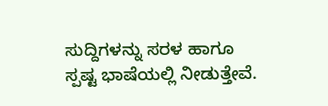ಸುದ್ದಿಗಳನ್ನು ಸರಳ ಹಾಗೂ ಸ್ಪಷ್ಟ ಭಾಷೆಯಲ್ಲಿ ನೀಡುತ್ತೇವೆ.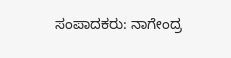ಸಂಪಾದಕರು: ನಾಗೇಂದ್ರ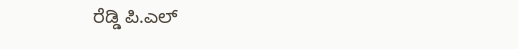ರೆಡ್ಡಿ ಪಿ.ಎಲ್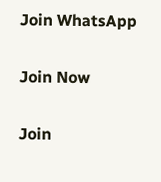Join WhatsApp

Join Now

Join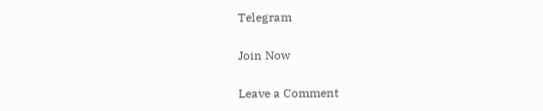Telegram

Join Now

Leave a Comment